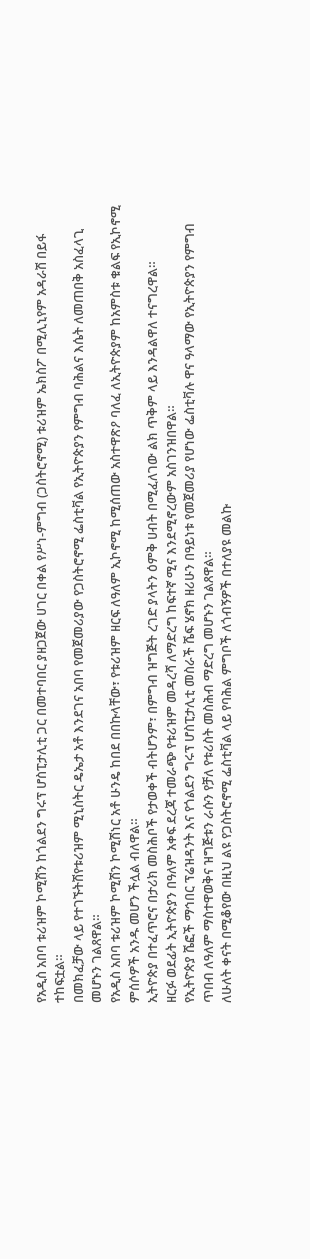የአዲስ አበባ ቱሪዝም ኮሚሽን ከጎልደን ግሩፕ ሆስፒታሊቲ ጋር በመተባበር ያዘጋጀው ሀገር በቀል የሥነ-ምግብ (ጋስትሮኖሚ) ቱሪዝም ኤክስፖ በሚሊኒየም አዳራሽ በይፋ ተከፍቷል።
በመክፈቻው ላይ የተገኙትሽየቱሪዝም ሚኒስትር ዴኤታ አቶ እንደገና አበባ የመጀመሪያው የጋስትሮኖሚ ፌስቲቫል የኢትዮጵያን የምግብ ባሕልና እሴት ለመጠበቅ አስፈላጊ መሆኑን ገልጸዋል።
የአዲስ አበባ ቱሪዝም ኮሚሽን ኮሚሽነር አቶ ሁንዴ ከበደ በበኩላቸው፣ የቱሪዝም ዘርፍ ለዓለም ኢኮኖሚ ከሚሰጠው አስተዋጽዖ ባለፈ ለኢትዮጵያም ከአምስቱ ቁልፍ የኢኮኖሚ ምሰሶዎች አንዱ መሆን ችሏል ብለዋል።
ኢትዮጵያ በተፈጥሮና በታሪክ መስሕቦች የታወቀች ብትሆንም፣ በምግብ ዝግጅት ረገድ ያላትን ዕምቅ ሀብት በሚፈለገው ልክ ጥቅም ላይ እንዳልዋለ ተናግረዋል።
ዘርፉ ወደፊት ኢትዮጵያን በዓለም አቀፍ ደረጃ ተመራጭ የቱሪዝም መዳረሻ ለማድረግ ከፍተኛ ሚና እንደሚኖረውም አስገንዝበዋል።
የኢትዮጵያ ሼፎች ማኅበር ፕሬዝዳንት እና የጎልደን ግሩፕ ሆስፒታሊቲ መስራች ሼፍ ሄኖክ ዘሪሁን በዓይነቱ የመጀመሪያ የሆነው ፌስቲቫሉ ዋና ዓላማው የኢትዮጵያን የምግብ ጥበብ ለዓለም ማስተዋወቅና ዝግጅቱን ራሱን የቻለ የቱሪስት መስሕብ ማድረግ መሆኑን ገልጸዋል።
ለሁለት ቀናት በሚቆየው በዚህ ልዩ የጋስትሮኖሚ ፌስቲቫል ላይ የባሕል ምግቦች ለጎብኝዎች በተለያዩ መልኩ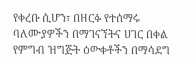የቀረቡ ሲሆን፣ በዘርፉ የተሰማሩ ባለሙያዎችን በማገናኘትና ሀገር በቀል የምግብ ዝግጅት ዕውቀቶችን በማሳደግ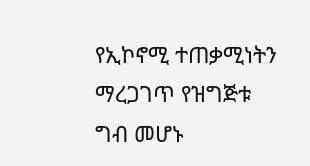የኢኮኖሚ ተጠቃሚነትን ማረጋገጥ የዝግጅቱ ግብ መሆኑ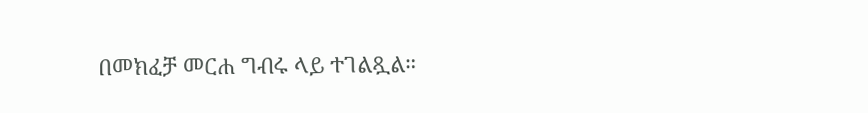በመክፈቻ መርሐ ግብሩ ላይ ተገልጿል።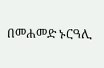በመሐመድ ኑርዓሊ